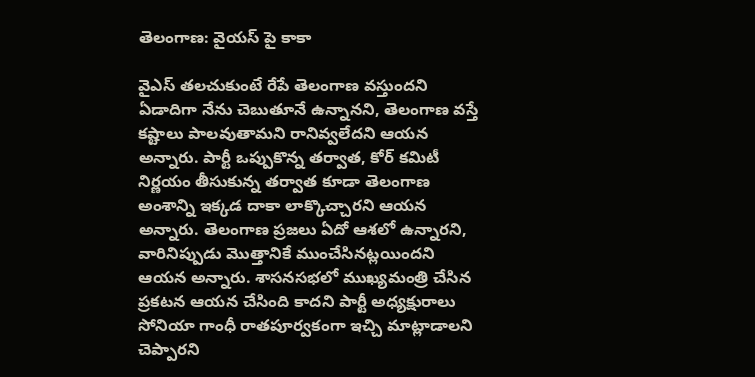తెలంగాణ: వైయస్ పై కాకా

వైఎస్ తలచుకుంటే రేపే తెలంగాణ వస్తుందని ఏడాదిగా నేను చెబుతూనే ఉన్నానని, తెలంగాణ వస్తే కష్టాలు పాలవుతామని రానివ్వలేదని ఆయన అన్నారు. పార్టీ ఒప్పుకొన్న తర్వాత, కోర్ కమిటీ నిర్ణయం తీసుకున్న తర్వాత కూడా తెలంగాణ అంశాన్ని ఇక్కడ దాకా లాక్కొచ్చారని ఆయన అన్నారు. తెలంగాణ ప్రజలు ఏదో ఆశలో ఉన్నారని, వారినిప్పుడు మొత్తానికే ముంచేసినట్లయిందని ఆయన అన్నారు. శాసనసభలో ముఖ్యమంత్రి చేసిన ప్రకటన ఆయన చేసింది కాదని పార్టీ అధ్యక్షురాలు సోనియా గాంధీ రాతపూర్వకంగా ఇచ్చి మాట్లాడాలని చెప్పారని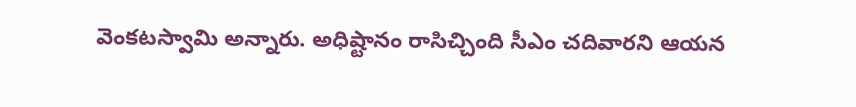వెంకటస్వామి అన్నారు. అధిష్టానం రాసిచ్చింది సీఎం చదివారని ఆయన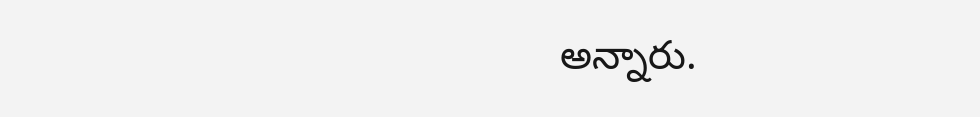అన్నారు.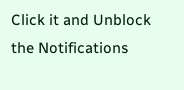Click it and Unblock the Notifications